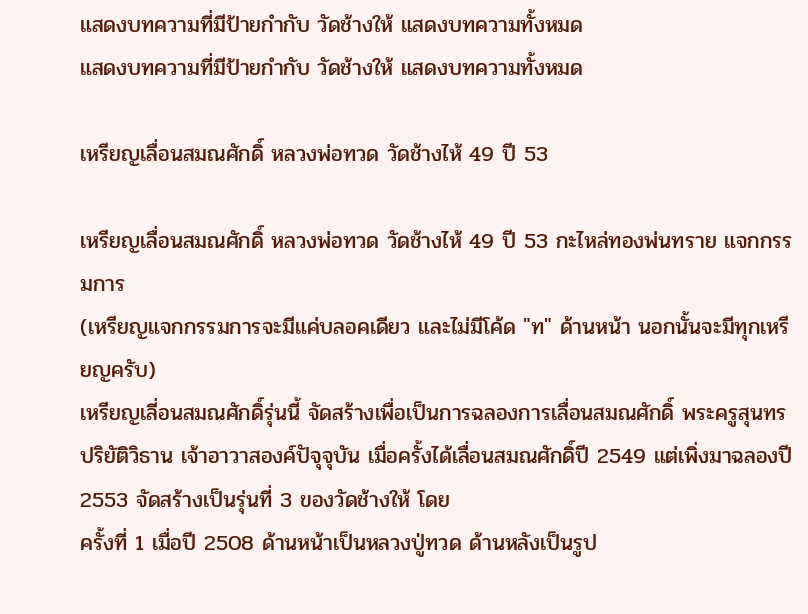แสดงบทความที่มีป้ายกำกับ วัดช้างให้ แสดงบทความทั้งหมด
แสดงบทความที่มีป้ายกำกับ วัดช้างให้ แสดงบทความทั้งหมด

เหรียญเลื่อนสมณศักดิ์ หลวงพ่อทวด วัดช้างไห้ 49 ปี 53

เหรียญเลื่อนสมณศักดิ์ หลวงพ่อทวด วัดช้างไห้ 49 ปี 53 กะไหล่ทองพ่นทราย แจกกรรมการ
(เหรียญแจกกรรมการจะมีแค่บลอคเดียว และไม่มีโค้ด "ท" ด้านหน้า นอกนั้นจะมีทุกเหรียญครับ)
เหรียญเลี่อนสมณศักดิ์รุ่นนี้ จัดสร้างเพื่อเป็นการฉลองการเลื่อนสมณศักดิ์ พระครูสุนทรปริยัติวิธาน เจ้าอาวาสองค์ปัจุจุบัน เมื่อครั้งได้เลื่อนสมณศักดิ์ปี 2549 แต่เพิ่งมาฉลองปี 2553 จัดสร้างเป็นรุ่นที่ 3 ของวัดช้างให้ โดย
ครั้งที่ 1 เมื่อปี 2508 ด้านหน้าเป็นหลวงปู่ทวด ด้านหลังเป็นรูป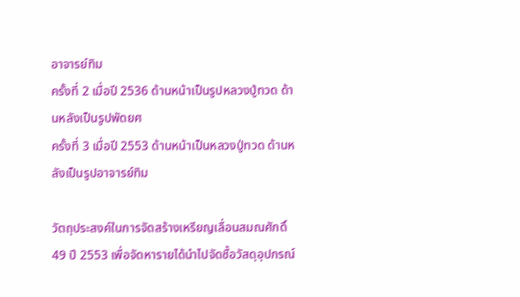อาจารย์ทิม
ครั้งที่ 2 เมื่อปี 2536 ด้านหน้าเป็นรูปหลวงปู่ทวด ด้านหลังเป็นรูปพัดยศ
ครั้งที่ 3 เมื่อปี 2553 ด้านหน้าเป็นหลวงปู่ทวด ด้านหลังเป็นรูปอาจารย์ทิม

วัตถุประสงค์ในการจัดสร้างเหรียญเลื่อนสมณศักดิ์ 49 ปี 2553 เพื่อจัดหารายได้นำไปจัดซื้อวัสดุอุปกรณ์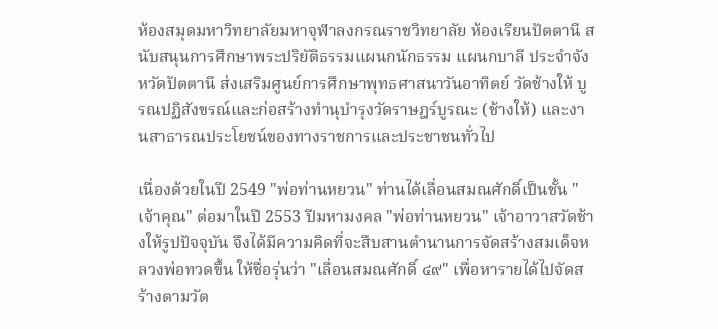ห้องสมุดมหาวิทยาลัยมหาจุฬาลงกรณราชวิทยาลัย ห้องเรียนปัตตานี สนับสนุนการศึกษาพระปริยัติธรรมแผนกนักธรรม แผนกบาลี ประจำจังหวัดปัตตานี ส่งเสริมศูนย์การศึกษาพุทธศาสนาวันอาทิตย์ วัดช้างให้ บูรณปฏิสังขรณ์และก่อสร้างทำนุบำรุงวัดราษฎร์บูรณะ (ช้างให้) และงานสาธารณประโยชน์ของทางราชการและประชาชนทั่วไป

เนื่องด้วยในปี 2549 "พ่อท่านหยวน" ท่านได้เลื่อนสมณศักดิ์เป็นชั้น "เจ้าคุณ" ต่อมาในปี 2553 ปีมหามงคล "พ่อท่านหยวน" เจ้าอาวาสวัดช้างให้รูปปัจจุบัน จึงได้มีความคิดที่จะสืบสานตำนานการจัดสร้างสมเด็จหลวงพ่อทวดขึ้น ให้ชื่อรุ่นว่า "เลื่อนสมณศักดิ์ ๔๙" เพื่อหารายได้ไปจัดสร้างตามวัต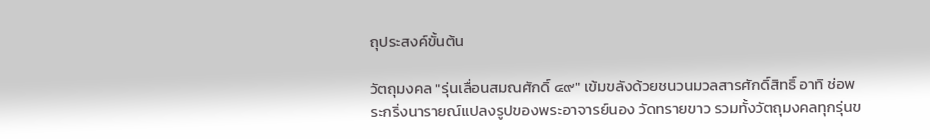ถุประสงค์ขั้นต้น

วัตถุมงคล "รุ่นเลื่อนสมณศักดิ์ ๔๙" เข้มขลังด้วยชนวนมวลสารศักดิ์สิทธิ์ อาทิ ช่อพระกริ่งนารายณ์แปลงรูปของพระอาจารย์นอง วัดทรายขาว รวมทั้งวัตถุมงคลทุกรุ่นข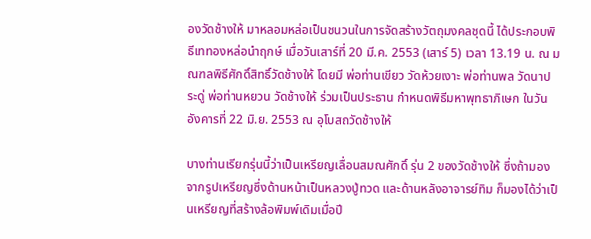องวัดช้างให้ มาหลอมหล่อเป็นชนวนในการจัดสร้างวัตถุมงคลชุดนี้ ได้ประกอบพิธีเททองหล่อนำฤกษ์ เมื่อวันเสาร์ที่ 20 มี.ค. 2553 (เสาร์ 5) เวลา 13.19 น. ณ มณฑลพิธีศักดิ์สิทธิ์วัดช้างให้ โดยมี พ่อท่านเขียว วัดห้วยเงาะ พ่อท่านพล วัดนาประดู่ พ่อท่านหยวน วัดช้างให้ ร่วมเป็นประธาน กำหนดพิธีมหาพุทธาภิเษก ในวันอังคารที่ 22 มิ.ย. 2553 ณ อุโบสถวัดช้างให้

บางท่านเรียกรุ่นนี้ว่าเป็นเหรียญเลื่อนสมณศักดิ์ รุ่น 2 ของวัดช้างให้ ซึ่งถ้ามองจากรูปเหรียญซึ่งด้านหน้าเป็นหลวงปู่ทวด และด้านหลังอาจารย์ทิม ก็มองได้ว่าเป็นเหรียญที่สร้างล้อพิมพ์เดิมเมื่อปี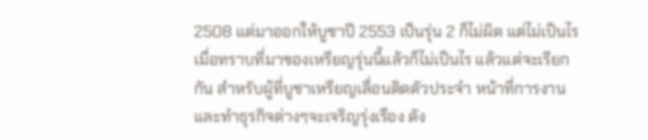2508 แต่มาออกให้บูชาปี 2553 เป็นรุ่น 2 ก็ไม่ผิด แต่ไม่เป็นไร เมื่อทราบที่มาของเหรียญรุ่นนี้แล้วก็ไม่เป็นไร แล้วแต่จะเรียกกัน สำหรับผู้ที่บูชาเหรียญเลื่อนติดตัวประจำ หน้าที่การงานและทำธุรกิจต่างๆจะเจริญรุ่งเรือง ดัง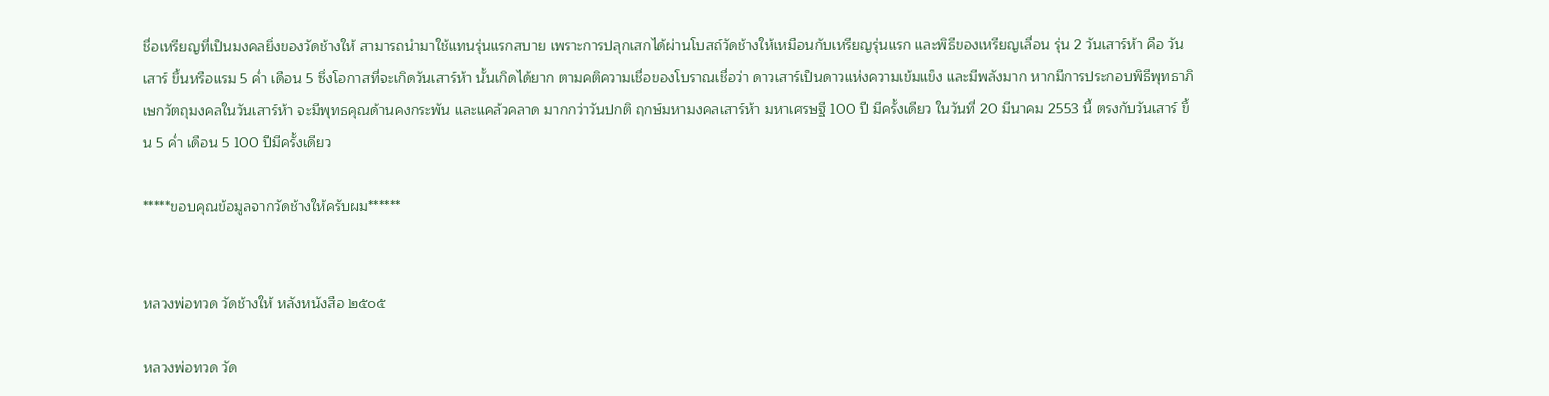ชื่อเหรียญที่เป็นมงคลยิ่งของวัดช้างให้ สามารถนำมาใช้แทนรุ่นแรกสบาย เพราะการปลุกเสกได้ผ่านโบสถ์วัดช้างให้เหมือนกับเหรียญรุ่นแรก และพิธีของเหรียญเลื่อน รุ่น 2 วันเสาร์ห้า คือ วันเสาร์ ขึ้นหรือแรม 5 ค่ำ เดือน 5 ซึ่งโอกาสที่จะเกิดวันเสาร์ห้า นั้นเกิดได้ยาก ตามคติความเชื่อของโบราณเชื่อว่า ดาวเสาร์เป็นดาวแห่งความเข้มแข็ง และมีพลังมาก หากมีการประกอบพิธีพุทธาภิเษกวัตถุมงคลในวันเสาร์ห้า จะมีพุทธคุณด้านคงกระพัน และแคล้วคลาด มากกว่าวันปกติ ฤกษ์มหามงคลเสาร์ห้า มหาเศรษฐี 100 ปี มีครั้งเดียว ในวันที่ 20 มีนาคม 2553 นี้ ตรงกับวันเสาร์ ขึ้น 5 ค่ำ เดือน 5 100 ปีมีครั้งเดียว

*****ขอบคุณข้อมูลจากวัดช้างให้ครับผม******


หลวงพ่อทวด วัดช้างให้ หลังหนังสือ ๒๕๐๕

หลวงพ่อทวด วัด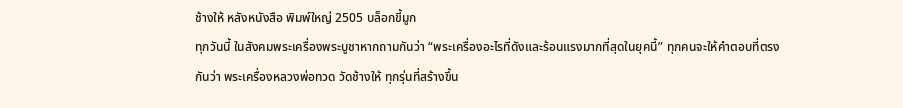ช้างให้ หลังหนังสือ พิมพ์ใหญ่ 2505 บล็อกขี้มูก
ทุกวันนี้ ในสังคมพระเครื่องพระบูชาหากถามกันว่า “พระเครื่องอะไรที่ดังและร้อนแรงมากที่สุดในยุคนี้” ทุกคนจะให้คำตอบที่ตรงกันว่า พระเครื่องหลวงพ่อทวด วัดช้างให้ ทุกรุ่นที่สร้างขึ้น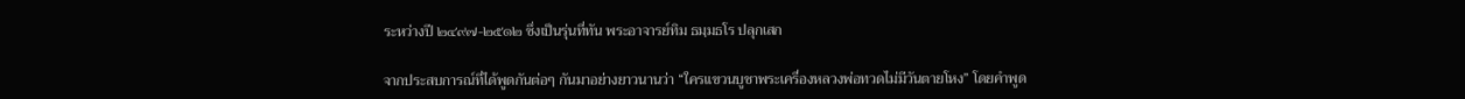ระหว่างปี ๒๔๙๗-๒๕๑๒ ซึ่งเป็นรุ่นที่ทัน พระอาจารย์ทิม ธมฺมธโร ปลุกเสก

จากประสบการณ์ที่ได้พูดกันต่อๆ กันมาอย่างยาวนานว่า “ใครแขวนบูชาพระเครื่องหลวงพ่อทวดไม่มีวันตายโหง” โดยคำพูด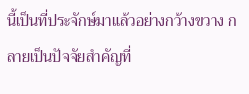นี้เป็นที่ประจักษ์มาแล้วอย่างกว้างขวาง กลายเป็นปัจจัยสำคัญที่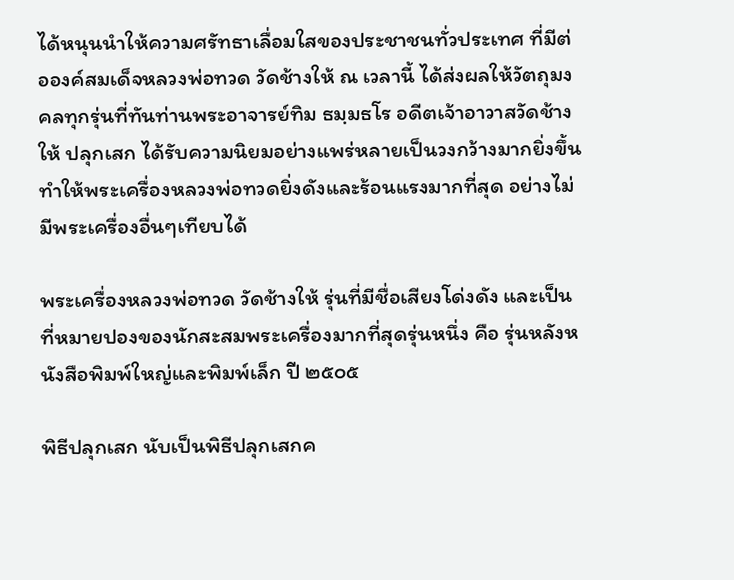ได้หนุนนำให้ความศรัทธาเลื่อมใสของประชาชนทั่วประเทศ ที่มีต่อองค์สมเด็จหลวงพ่อทวด วัดช้างให้ ณ เวลานี้ ได้ส่งผลให้วัตถุมงคลทุกรุ่นที่ทันท่านพระอาจารย์ทิม ธมฺมธโร อดีตเจ้าอาวาสวัดช้างให้ ปลุกเสก ได้รับความนิยมอย่างแพร่หลายเป็นวงกว้างมากยิ่งขึ้น ทำให้พระเครื่องหลวงพ่อทวดยิ่งดังและร้อนแรงมากที่สุด อย่างไม่มีพระเครื่องอื่นๆเทียบได้

พระเครื่องหลวงพ่อทวด วัดช้างให้ รุ่นที่มีชื่อเสียงโด่งดัง และเป็นที่หมายปองของนักสะสมพระเครื่องมากที่สุดรุ่นหนึ่ง คือ รุ่นหลังหนังสือพิมพ์ใหญ่และพิมพ์เล็ก ปี ๒๕๐๕

พิธีปลุกเสก นับเป็นพิธีปลุกเสกค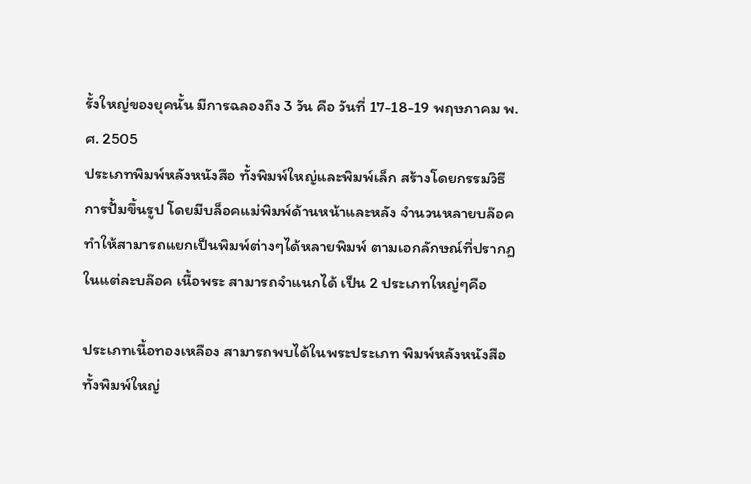รั้งใหญ่ของยุคนั้น มีการฉลองถึง 3 วัน คือ วันที่ 17-18-19 พฤษภาคม พ.ศ. 2505
ประเภทพิมพ์หลังหนังสือ ทั้งพิมพ์ใหญ่และพิมพ์เล็ก สร้างโดยกรรมวิธีการปั้มขึ้นรูป โดยมีบล็อคแม่พิมพ์ด้านหน้าและหลัง จำนวนหลายบล๊อค ทำให้สามารถแยกเป็นพิมพ์ต่างๆได้หลายพิมพ์ ตามเอกลักษณ์ที่ปรากฏในแต่ละบล๊อค เนื้อพระ สามารถจำแนกได้ เป็น 2 ประเภทใหญ่ๆคือ

ประเภทเนื้อทองเหลือง สามารถพบได้ในพระประเภท พิมพ์หลังหนังสือ ทั้งพิมพ์ใหญ่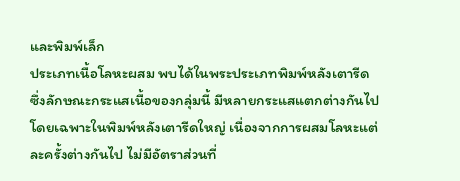และพิมพ์เล็ก
ประเภทเนื้อโลหะผสม พบได้ในพระประเภทพิมพ์หลังเตารีด ซึ่งลักษณะกระแสเนื้อของกลุ่มนี้ มีหลายกระแสแตกต่างกันไป โดยเฉพาะในพิมพ์หลังเตารีดใหญ่ เนื่องจากการผสมโลหะแต่ละครั้งต่างกันไป ไม่มีอัตราส่วนที่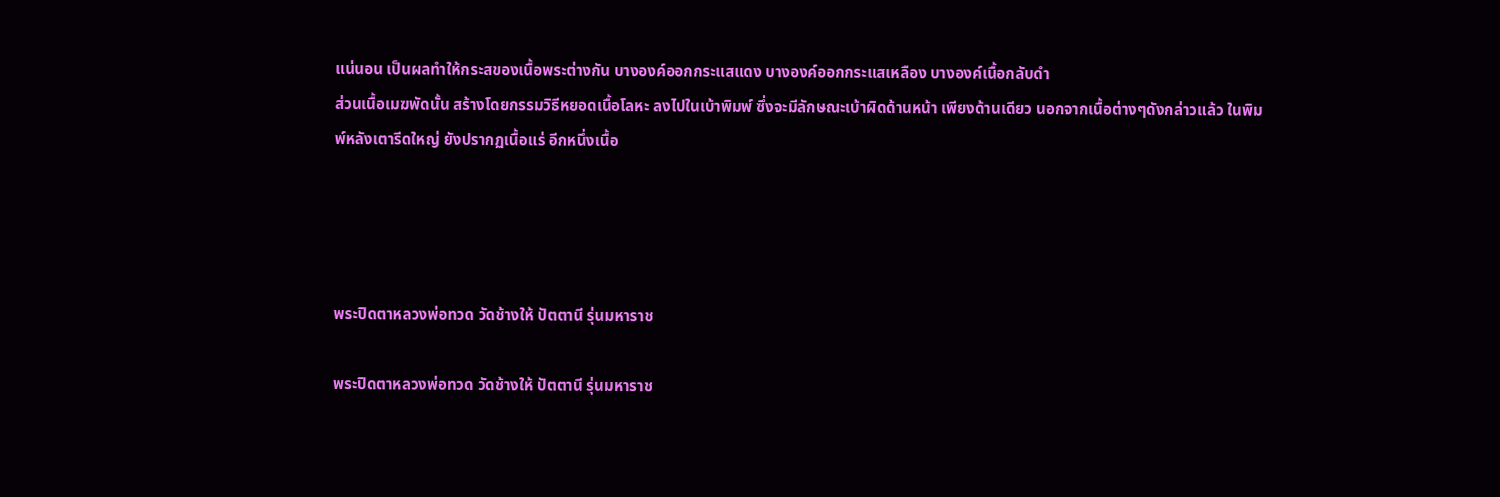แน่นอน เป็นผลทำให้กระสของเนื้อพระต่างกัน บางองค์ออกกระแสแดง บางองค์ออกกระแสเหลือง บางองค์เนื้อกลับดำ
ส่วนเนื้อเมฆพัดนั้น สร้างโดยกรรมวิธีหยอดเนื้อโลหะ ลงไปในเบ้าพิมพ์ ซึ่งจะมีลักษณะเบ้าผิดด้านหน้า เพียงด้านเดียว นอกจากเนื้อต่างๆดังกล่าวแล้ว ในพิมพ์หลังเตารีดใหญ่ ยังปรากฏเนื้อแร่ อีกหนึ่งเนื้อ




พระปิดตาหลวงพ่อทวด วัดช้างให้ ปัตตานี รุ่นมหาราช

พระปิดตาหลวงพ่อทวด วัดช้างให้ ปัตตานี รุ่นมหาราช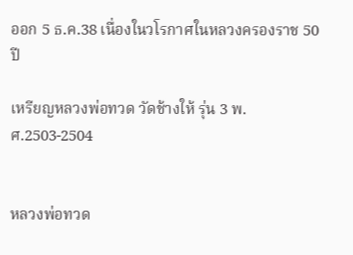ออก 5 ธ.ค.38 เนื่องในวโรกาศในหลวงครองราช 50 ปี

เหรียญหลวงพ่อทวด วัดช้างให้ รุ่น 3 พ.ศ.2503-2504


หลวงพ่อทวด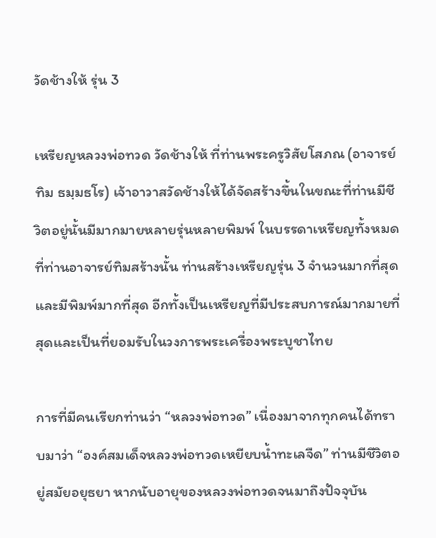วัดช้างให้ รุ่น 3

เหรียญหลวงพ่อทวด วัดช้างให้ ที่ท่านพระครูวิสัยโสภณ (อาจารย์ทิม ธมฺมธโร) เจ้าอาวาสวัดช้างให้ได้จัดสร้างขึ้นในขณะที่ท่านมีชีวิตอยู่นั้นมีมากมายหลายรุ่นหลายพิมพ์ ในบรรดาเหรียญทั้งหมดที่ท่านอาจารย์ทิมสร้างนั้น ท่านสร้างเหรียญรุ่น 3 จำนวนมากที่สุดและมีพิมพ์มากที่สุด อีกทั้งเป็นเหรียญที่มีประสบการณ์มากมายที่สุดและเป็นที่ยอมรับในวงการพระเครื่องพระบูชาไทย

การที่มีคนเรียกท่านว่า “หลวงพ่อทวด” เนื่องมาจากทุกคนได้ทราบมาว่า “องค์สมเด็จหลวงพ่อทวดเหยียบน้ำทะเลจืด” ท่านมีชีวิตอยู่สมัยอยุธยา หากนับอายุของหลวงพ่อทวดจนมาถึงปัจจุบัน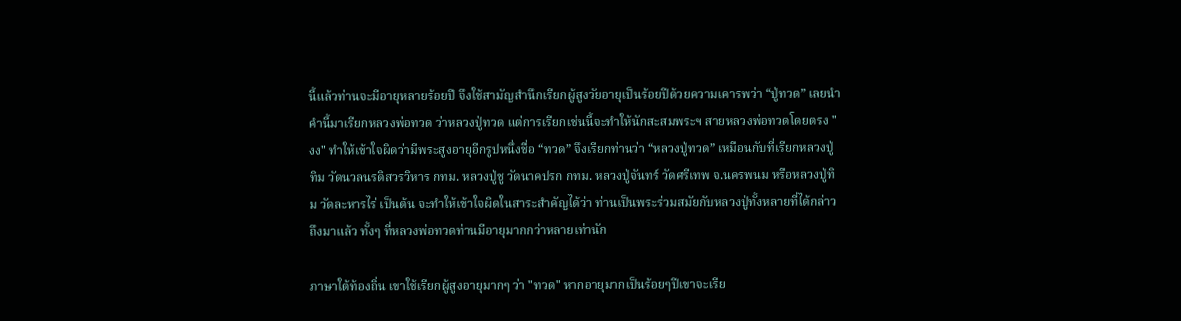นี้แล้วท่านจะมีอายุหลายร้อยปี จึงใช้สามัญสำนึกเรียกผู้สูงวัยอายุเป็นร้อยปีด้วยความเคารพว่า “ปู่ทวด” เลยนำคำนี้มาเรียกหลวงพ่อทวด ว่าหลวงปู่ทวด แต่การเรียกเช่นนี้จะทำให้นักสะสมพระฯ สายหลวงพ่อทวดโดยตรง "งง" ทำให้เข้าใจผิดว่ามีพระสูงอายุอีกรูปหนึ่งชื่อ “ทวด” จึงเรียกท่านว่า “หลวงปู่ทวด” เหมือนกับที่เรียกหลวงปู่ทิม วัดนวลนรดิสวรวิหาร กทม. หลวงปู่ชู วัดนาคปรก กทม. หลวงปู่จันทร์ วัดศรีเทพ จ.นครพนม หรือหลวงปู่ทิม วัดละหารไร่ เป็นต้น จะทำให้เข้าใจผิดในสาระสำคัญได้ว่า ท่านเป็นพระร่วมสมัยกับหลวงปู่ทั้งหลายที่ได้กล่าวถึงมาแล้ว ทั้งๆ ที่หลวงพ่อทวดท่านมีอายุมากกว่าหลายเท่านัก

ภาษาใต้ท้องถิ่น เขาใช้เรียกผู้สูงอายุมากๆ ว่า "ทวด" หากอายุมากเป็นร้อยๆปีเขาจะเรีย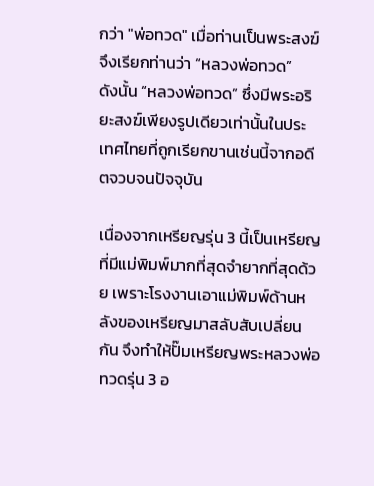กว่า "พ่อทวด" เมื่อท่านเป็นพระสงฆ์จึงเรียกท่านว่า “หลวงพ่อทวด”
ดังนั้น “หลวงพ่อทวด” ซึ่งมีพระอริยะสงฆ์เพียงรูปเดียวเท่านั้นในประเทศไทยที่ถูกเรียกขานเช่นนี้จากอดีตจวบจนปัจจุบัน

เนื่องจากเหรียญรุ่น 3 นี้เป็นเหรียญที่มีแม่พิมพ์มากที่สุดจำยากที่สุดด้วย เพราะโรงงานเอาแม่พิมพ์ด้านหลังของเหรียญมาสลับสับเปลี่ยนกัน จึงทำให้ปั๊มเหรียญพระหลวงพ่อทวดรุ่น 3 อ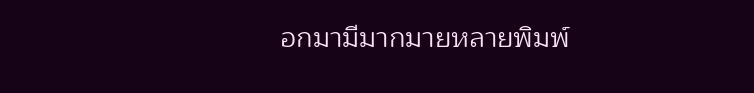อกมามีมากมายหลายพิมพ์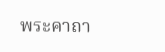พระคาถา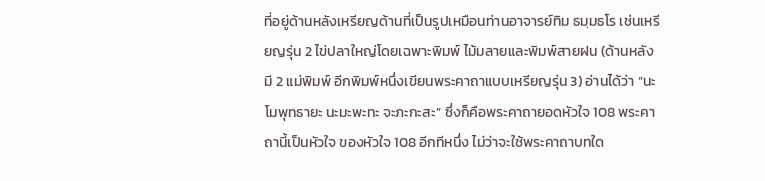ที่อยู่ด้านหลังเหรียญด้านที่เป็นรูปเหมือนท่านอาจารย์ทิม ธมฺมธโร เช่นเหรียญรุ่น 2 ไข่ปลาใหญ่โดยเฉพาะพิมพ์ ไม้มลายและพิมพ์สายฝน (ด้านหลังมี 2 แม่พิมพ์ อีกพิมพ์หนึ่งเขียนพระคาถาแบบเหรียญรุ่น 3) อ่านได้ว่า “นะโมพุทธายะ นะมะพะทะ จะภะกะสะ” ซึ่งก็คือพระคาถายอดหัวใจ 108 พระคาถานี้เป็นหัวใจ ของหัวใจ 108 อีกทีหนึ่ง ไม่ว่าจะใช้พระคาถาบทใด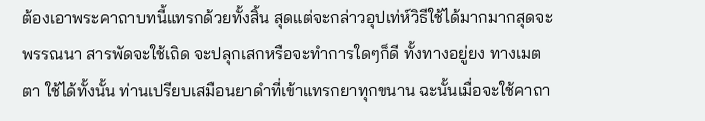ต้องเอาพระคาถาบทนี้แทรกด้วยทั้งสิ้น สุดแต่จะกล่าวอุปเท่ห์วิธีใช้ได้มากมากสุดจะพรรณนา สารพัดจะใช้เถิด จะปลุกเสกหรือจะทำการใดๆก็ดี ทั้งทางอยู่ยง ทางเมตตา ใช้ได้ทั้งนั้น ท่านเปรียบเสมือนยาดำที่เข้าแทรกยาทุกขนาน ฉะนั้นเมื่อจะใช้คาถา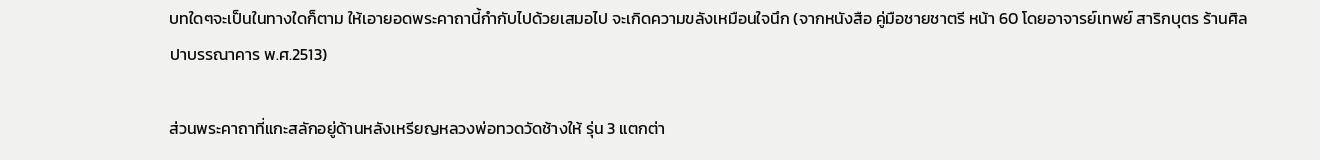บทใดๆจะเป็นในทางใดก็ตาม ให้เอายอดพระคาถานี้กำกับไปด้วยเสมอไป จะเกิดความขลังเหมือนใจนึก (จากหนังสือ คู่มือชายชาตรี หน้า 60 โดยอาจารย์เทพย์ สาริกบุตร ร้านศิลปาบรรณาคาร พ.ศ.2513)

ส่วนพระคาถาที่แกะสลักอยู่ด้านหลังเหรียญหลวงพ่อทวดวัดช้างให้ รุ่น 3 แตกต่า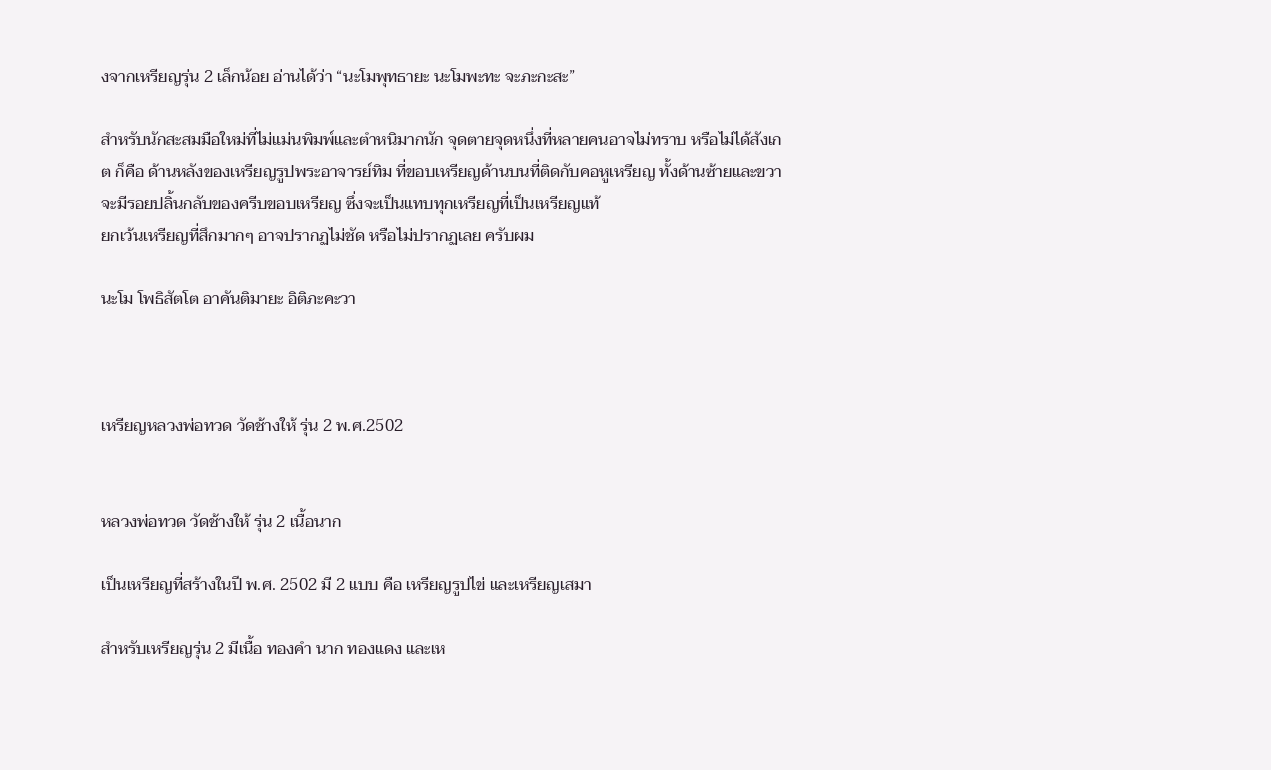งจากเหรียญรุ่น 2 เล็กน้อย อ่านได้ว่า “นะโมพุทธายะ นะโมพะทะ จะภะกะสะ”

สำหรับนักสะสมมือใหม่ที่ไม่แม่นพิมพ์และตำหนิมากนัก จุดตายจุดหนึ่งที่หลายคนอาจไม่ทราบ หรือไม่ได้สังเกต ก็คือ ด้านหลังของเหรียญรูปพระอาจารย์ทิม ที่ขอบเหรียญด้านบนที่ติดกับคอหูเหรียญ ทั้งด้านซ้ายและขวา จะมีรอยปลิ้นกลับของครีบขอบเหรียญ ซึ่งจะเป็นแทบทุกเหรียญที่เป็นเหรียญแท้
ยกเว้นเหรียญที่สึกมากๆ อาจปรากฏไม่ชัด หรือไม่ปรากฏเลย ครับผม

นะโม โพธิสัตโต อาคันติมายะ อิติภะคะวา



เหรียญหลวงพ่อทวด วัดช้างให้ รุ่น 2 พ.ศ.2502


หลวงพ่อทวด วัดช้างให้ รุ่น 2 เนื้อนาก

เป็นเหรียญที่สร้างในปี พ.ศ. 2502 มี 2 แบบ คือ เหรียญรูปไข่ และเหรียญเสมา

สำหรับเหรียญรุ่น 2 มีเนื้อ ทองคำ นาก ทองแดง และเห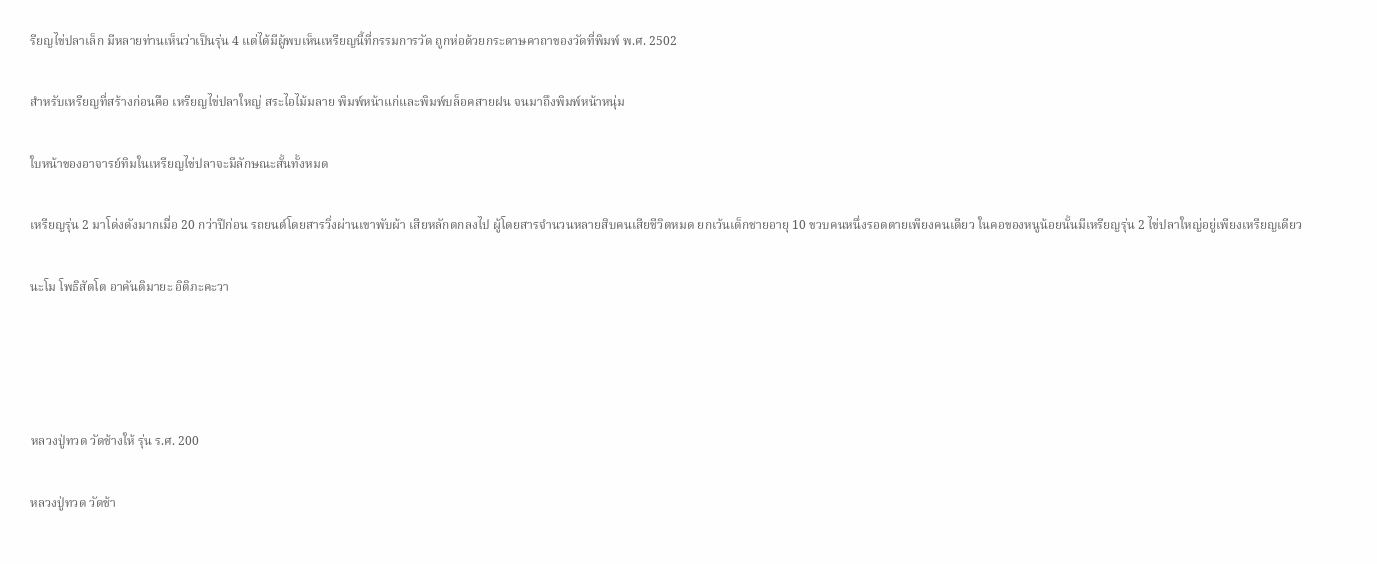รียญไข่ปลาเล็ก มีหลายท่านเห็นว่าเป็นรุ่น 4 แต่ได้มีผู้พบเห็นเหรียญนี้ที่กรรมการวัด ถูกห่อด้วยกระดาษคาถาของวัดที่พิมพ์ พ.ศ. 2502

สำหรับเหรียญที่สร้างก่อนคือ เหรียญไข่ปลาใหญ่ สระไอไม้มลาย พิมพ์หน้าแก่และพิมพ์บล็อคสายฝน จนมาถึงพิมพ์หน้าหนุ่ม

ใบหน้าของอาจารย์ทิมในเหรียญไข่ปลาจะมีลักษณะสั้นทั้งหมด

เหรียญรุ่น 2 มาโด่งดังมากเมื่อ 20 กว่าปีก่อน รถยนต์โดยสารวิ่งผ่านเขาพับผ้า เสียหลักตกลงไป ผู้โดยสารจำนวนหลายสิบคนเสียชีวิตหมด ยกเว้นเด็กชายอายุ 10 ขวบคนหนึ่งรอดตายเพียงคนเดียว ในคอของหนูน้อยนั้นมีเหรียญรุ่น 2 ไข่ปลาใหญ่อยู่เพียงเหรียญเดียว

นะโม โพธิสัตโต อาคันติมายะ อิติภะคะวา




หลวงปู่ทวด วัดช้างให้ รุ่น ร.ศ. 200

หลวงปู่ทวด วัดช้า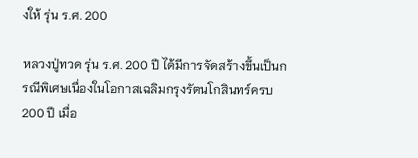งให้ รุ่น ร.ศ. 200

หลวงปู่ทวด รุ่น ร.ศ. 200 ปี ได้มีการจัดสร้างขึ้นเป็นกรณีพิเศษเนื่องในโอกาสเฉลิมกรุงรัตนโกสินทร์ครบ 200 ปี เมื่อ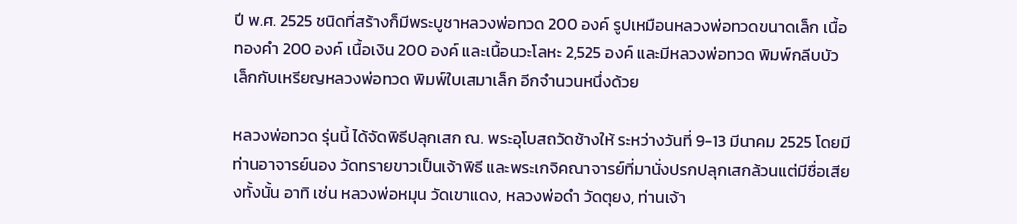ปี พ.ศ. 2525 ชนิดที่สร้างก็มีพระบูชาหลวงพ่อทวด 200 องค์ รูปเหมือนหลวงพ่อทวดขนาดเล็ก เนื้อทองคำ 200 องค์ เนื้อเงิน 200 องค์ และเนื้อนวะโลหะ 2,525 องค์ และมีหลวงพ่อทวด พิมพ์กลีบบัวเล็กกับเหรียญหลวงพ่อทวด พิมพ์ใบเสมาเล็ก อีกจำนวนหนึ่งด้วย

หลวงพ่อทวด รุ่นนี้ ได้จัดพิธีปลุกเสก ณ. พระอุโบสถวัดช้างให้ ระหว่างวันที่ 9-13 มีนาคม 2525 โดยมีท่านอาจารย์นอง วัดทรายขาวเป็นเจ้าพิธี และพระเกจิคณาจารย์ที่มานั่งปรกปลุกเสกล้วนแต่มีชื่อเสียงทั้งนั้น อาทิ เช่น หลวงพ่อหมุน วัดเขาแดง, หลวงพ่อดำ วัดตุยง, ท่านเจ้า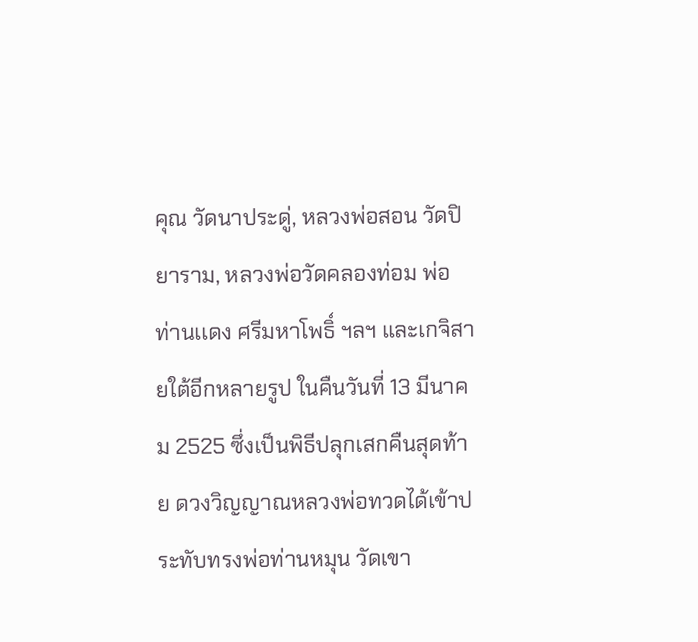คุณ วัดนาประดู่, หลวงพ่อสอน วัดปิยาราม, หลวงพ่อวัดคลองท่อม พ่อท่านเเดง ศรีมหาโพธิ์ ฯลฯ และเกจิสายใต้อีกหลายรูป ในคืนวันที่ 13 มีนาคม 2525 ซึ่งเป็นพิธีปลุกเสกคืนสุดท้าย ดวงวิญญาณหลวงพ่อทวดได้เข้าประทับทรงพ่อท่านหมุน วัดเขา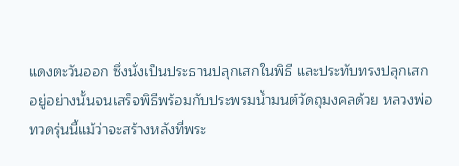แดงตะวันออก ซึ่งนั่งเป็นประธานปลุกเสกในพิธี และประทับทรงปลุกเสก อยู่อย่างนั้นจนเสร็จพิธีพร้อมกับประพรมน้ำมนต์วัดถุมงคลด้วย หลวงพ่อทวดรุ่นนี้แม้ว่าจะสร้างหลังที่พระ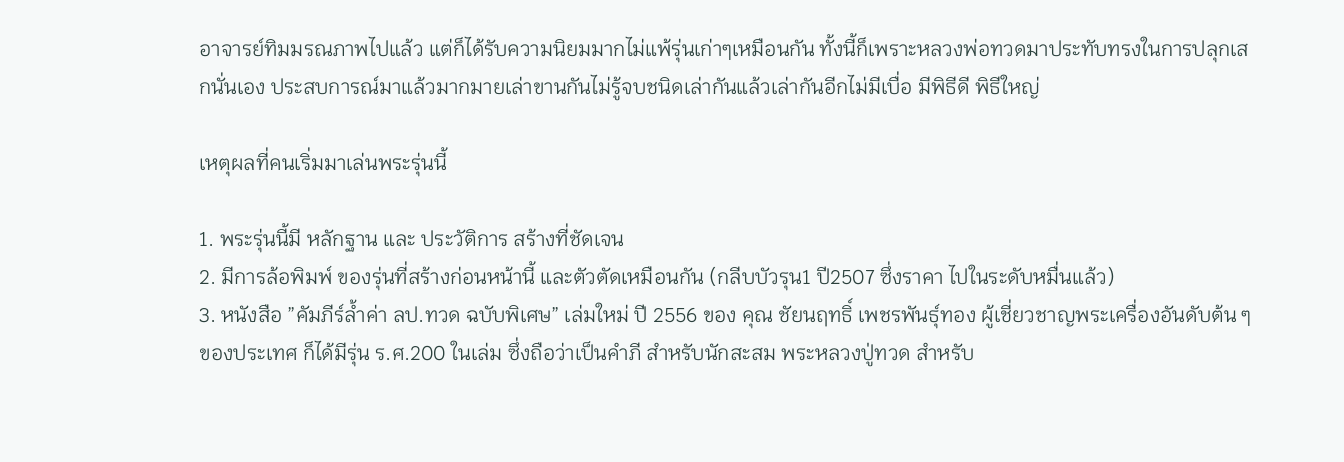อาจารย์ทิมมรณภาพไปแล้ว แต่ก็ได้รับความนิยมมากไม่แพ้รุ่นเก่าๆเหมือนกัน ทั้งนี้ก็เพราะหลวงพ่อทวดมาประทับทรงในการปลุกเสกนั่นเอง ประสบการณ์มาแล้วมากมายเล่าขานกันไม่รู้จบชนิดเล่ากันแล้วเล่ากันอีกไม่มีเบื่อ มีพิธีดี พิธีใหญ่

เหตุผลที่คนเริ่มมาเล่นพระรุ่นนี้

1. พระรุ่นนี้มี หลักฐาน และ ประวัติการ สร้างที่ชัดเจน
2. มีการล้อพิมพ์ ของรุ่นที่สร้างก่อนหน้านี้ และตัวตัดเหมือนกัน (กลีบบัวรุน1 ปี2507 ซึ่งราคา ไปในระดับหมื่นแล้ว)
3. หนังสือ ”คัมภีร์ล้ำค่า ลป.ทวด ฉบับพิเศษ” เล่มใหม่ ปี 2556 ของ คุณ ชัยนฤทธิ์ เพชรพันธุ์ทอง ผู้เชี่ยวชาญพระเครื่องอันดับต้น ๆ ของประเทศ ก็ได้มีรุ่น ร.ศ.200 ในเล่ม ซึ่งถือว่าเป็นคำภี สำหรับนักสะสม พระหลวงปู่ทวด สำหรับ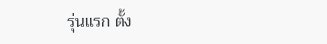รุ่นแรก ตั้ง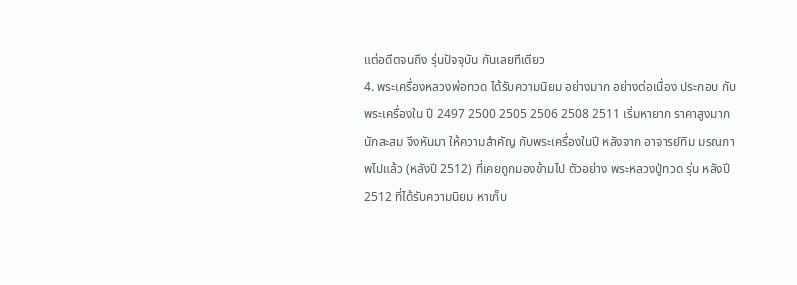แต่อดีตจนถึง รุ่นปัจจุบัน กันเลยทีเดียว
4. พระเครื่องหลวงพ่อทวด ได้รับความนิยม อย่างมาก อย่างต่อเนื่อง ประกอบ กับ พระเครื่องใน ปี 2497 2500 2505 2506 2508 2511 เริ่มหายาก ราคาสูงมาก นักสะสม จึงหันมา ให้ความสำคัญ กับพระเครื่องในปี หลังจาก อาจารย์ทิม มรณภาพไปแล้ว (หลังปี 2512) ที่เคยถูกมองข้ามไป ตัวอย่าง พระหลวงปู่ทวด รุ่น หลังปี 2512 ที่ได้รับความนิยม หาเก็บ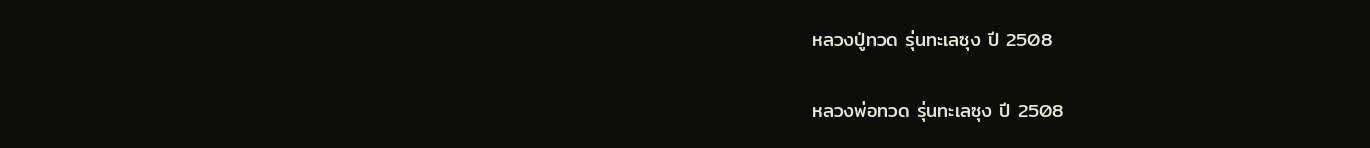หลวงปู่ทวด รุ่นทะเลซุง ปี 2508

หลวงพ่อทวด รุ่นทะเลซุง ปี 2508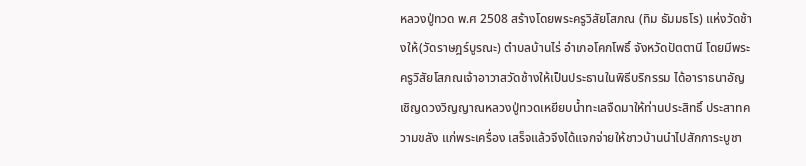หลวงปู่ทวด พ.ศ 2508 สร้างโดยพระครูวิสัยโสภณ (ทิม ธัมมธโร) แห่งวัดช้างให้(วัดราษฎร์บูรณะ) ตำบลบ้านไร่ อำเภอโคกโพธิ์ จังหวัดปัตตานี โดยมีพระครูวิสัยโสภณเจ้าอาวาสวัดช้างให้เป็นประธานในพิธีบริกรรม ได้อาราธนาอัญเชิญดวงวิญญาณหลวงปู่ทวดเหยียบน้ำทะเลจืดมาให้ท่านประสิทธิ์ ประสาทความขลัง แก่พระเครื่อง เสร็จแล้วจึงได้แจกจ่ายให้ชาวบ้านนำไปสักการะบูชา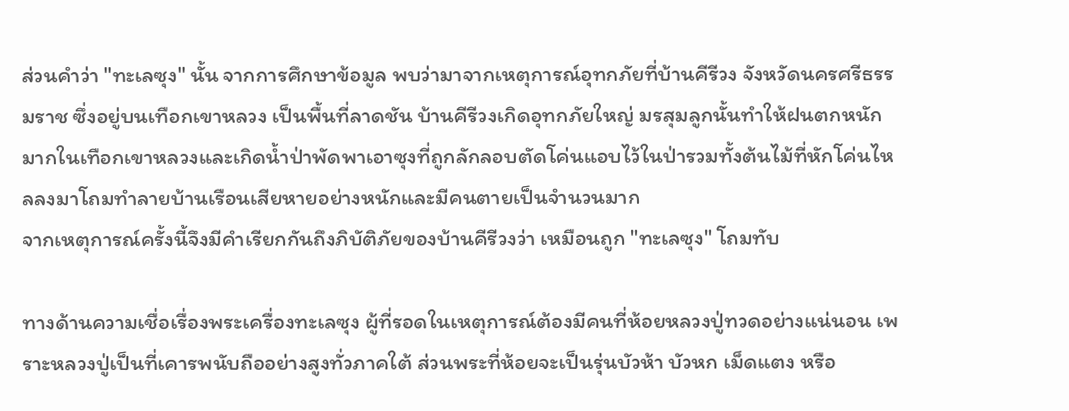ส่วนคำว่า "ทะเลซุง" นั้น จากการศึกษาข้อมูล พบว่ามาจากเหตุการณ์อุทกภัยที่บ้านคีรีวง จังหวัดนครศรีธรรมราช ซึ่งอยู่บนเทือกเขาหลวง เป็นพื้นที่ลาดชัน บ้านคีรีวงเกิดอุทกภัยใหญ่ มรสุมลูกนั้นทำให้ฝนตกหนักมากในเทือกเขาหลวงและเกิดน้ำป่าพัดพาเอาซุงที่ถูกลักลอบตัดโค่นแอบไว้ในป่ารวมทั้งต้นไม้ที่หักโค่นไหลลงมาโถมทำลายบ้านเรือนเสียหายอย่างหนักและมีคนตายเป็นจำนวนมาก
จากเหตุการณ์ครั้งนี้จึงมีคำเรียกกันถึงภิบัติภัยของบ้านคีรีวงว่า เหมือนถูก "ทะเลซุง" โถมทับ

ทางด้านความเชื่อเรื่องพระเครื่องทะเลซุง ผู้ที่รอดในเหตุการณ์ต้องมีคนที่ห้อยหลวงปู่ทวดอย่างแน่นอน เพราะหลวงปู่เป็นที่เคารพนับถืออย่างสูงทั่วภาคใต้ ส่วนพระที่ห้อยจะเป็นรุ่นบัวห้า บัวหก เม็ดแตง หรือ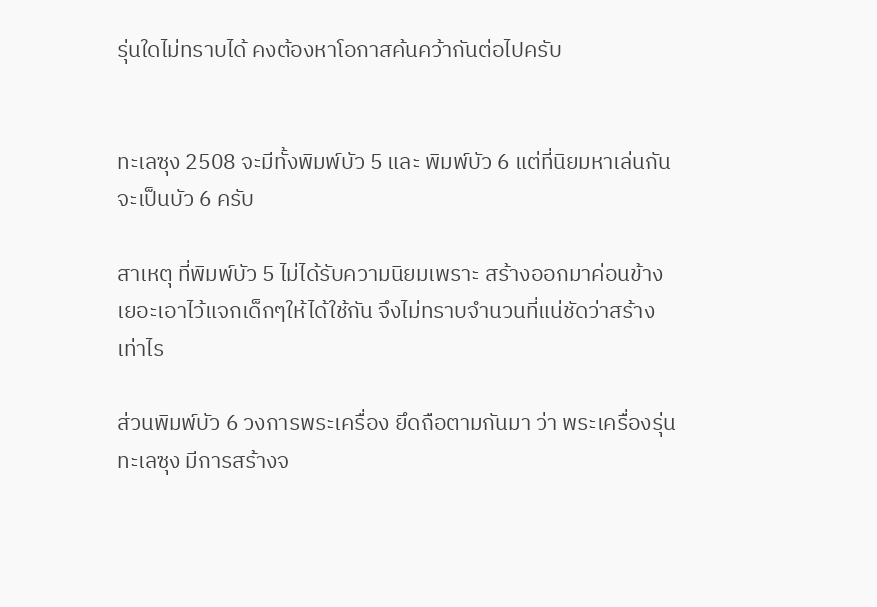รุ่นใดไม่ทราบได้ คงต้องหาโอกาสค้นคว้ากันต่อไปครับ


ทะเลซุง 2508 จะมีทั้งพิมพ์บัว 5 และ พิมพ์บัว 6 แต่ที่นิยมหาเล่นกันจะเป็นบัว 6 ครับ

สาเหตุ ที่พิมพ์บัว 5 ไม่ได้รับความนิยมเพราะ สร้างออกมาค่อนข้างเยอะเอาไว้แจกเด็กๆให้ได้ใช้กัน จึงไม่ทราบจำนวนที่แน่ชัดว่าสร้างเท่าไร

ส่วนพิมพ์บัว 6 วงการพระเครื่อง ยึดถือตามกันมา ว่า พระเครื่องรุ่นทะเลซุง มีการสร้างจ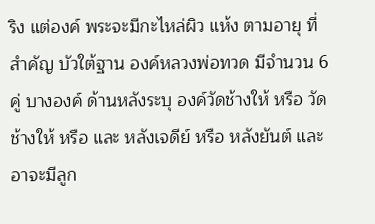ริง แต่องค์ พระจะมีกะไหล่ผิว แห้ง ตามอายุ ที่สำคัญ บัวใต้ฐาน องค์หลวงพ่อทวด มีจำนวน 6 คู่ บางองค์ ด้านหลังระบุ องค์วัดช้างให้ หรือ วัดช้างให้ หรือ และ หลังเจดีย์ หรือ หลังยันต์ และ อาจะมีลูก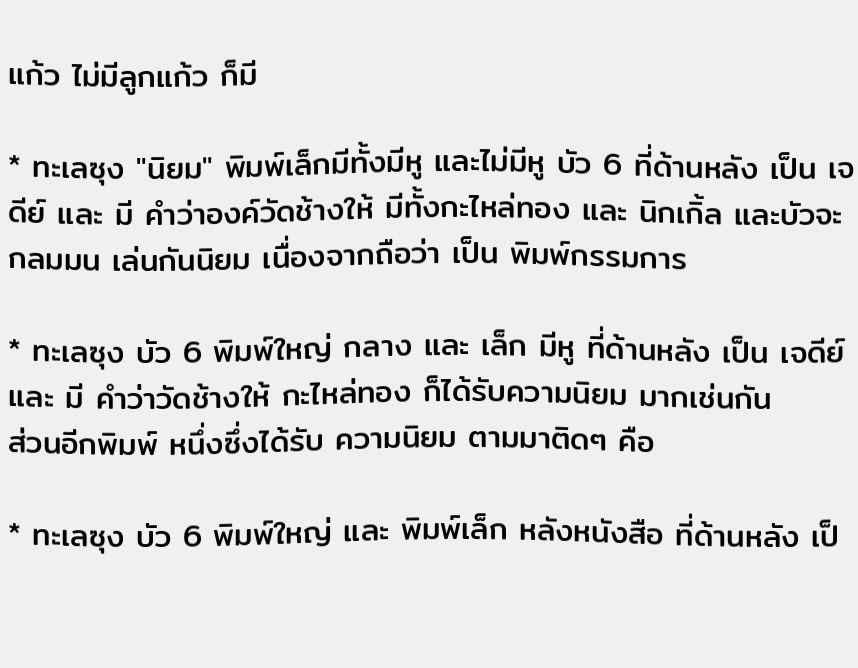แก้ว ไม่มีลูกแก้ว ก็มี

* ทะเลซุง "นิยม" พิมพ์เล็กมีทั้งมีหู และไม่มีหู บัว 6 ที่ด้านหลัง เป็น เจดีย์ และ มี คำว่าองค์วัดช้างให้ มีทั้งกะไหล่ทอง และ นิกเกิ้ล และบัวจะกลมมน เล่นกันนิยม เนื่องจากถือว่า เป็น พิมพ์กรรมการ

* ทะเลซุง บัว 6 พิมพ์ใหญ่ กลาง และ เล็ก มีหู ที่ด้านหลัง เป็น เจดีย์ และ มี คำว่าวัดช้างให้ กะไหล่ทอง ก็ได้รับความนิยม มากเช่นกัน
ส่วนอีกพิมพ์ หนึ่งซึ่งได้รับ ความนิยม ตามมาติดๆ คือ

* ทะเลซุง บัว 6 พิมพ์ใหญ่ และ พิมพ์เล็ก หลังหนังสือ ที่ด้านหลัง เป็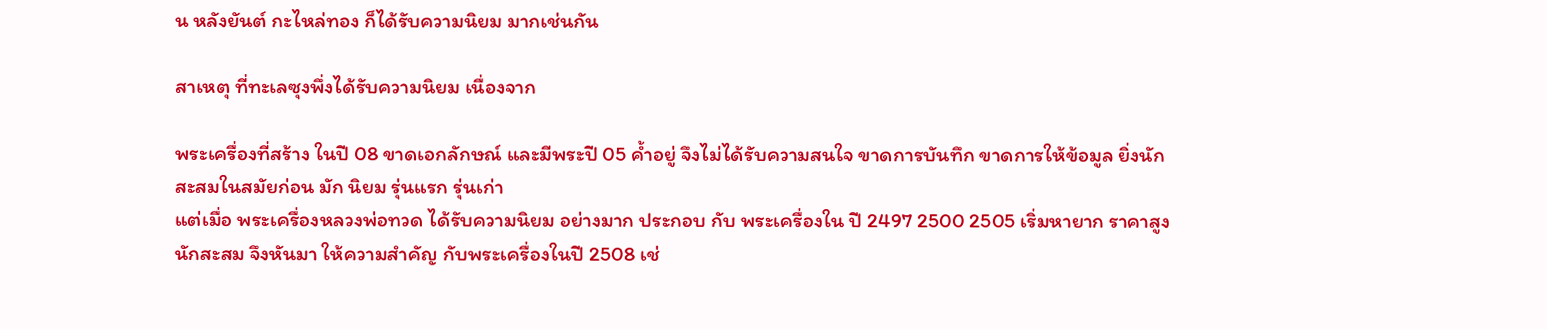น หลังยันต์ กะไหล่ทอง ก็ได้รับความนิยม มากเช่นกัน

สาเหตุ ที่ทะเลซุงพึ่งได้รับความนิยม เนื่องจาก

พระเครื่องที่สร้าง ในปี 08 ขาดเอกลักษณ์ และมีพระปี 05 ค้ำอยู่ จึงไม่ได้รับความสนใจ ขาดการบันทึก ขาดการให้ข้อมูล ยิ่งนักสะสมในสมัยก่อน มัก นิยม รุ่นแรก รุ่นเก่า
แต่เมื่อ พระเครื่องหลวงพ่อทวด ได้รับความนิยม อย่างมาก ประกอบ กับ พระเครื่องใน ปี 2497 2500 2505 เริ่มหายาก ราคาสูง นักสะสม จึงหันมา ให้ความสำคัญ กับพระเครื่องในปี 2508 เช่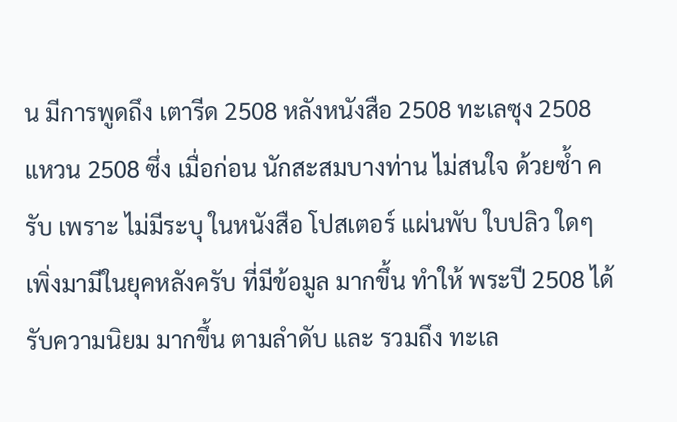น มีการพูดถึง เตารีด 2508 หลังหนังสือ 2508 ทะเลซุง 2508 แหวน 2508 ซึ่ง เมื่อก่อน นักสะสมบางท่าน ไม่สนใจ ด้วยซ้ำ ครับ เพราะ ไม่มีระบุ ในหนังสือ โปสเตอร์ แผ่นพับ ใบปลิว ใดๆ เพิ่งมามีในยุคหลังครับ ที่มีข้อมูล มากขึ้น ทำให้ พระปี 2508 ได้รับความนิยม มากขึ้น ตามลำดับ และ รวมถึง ทะเล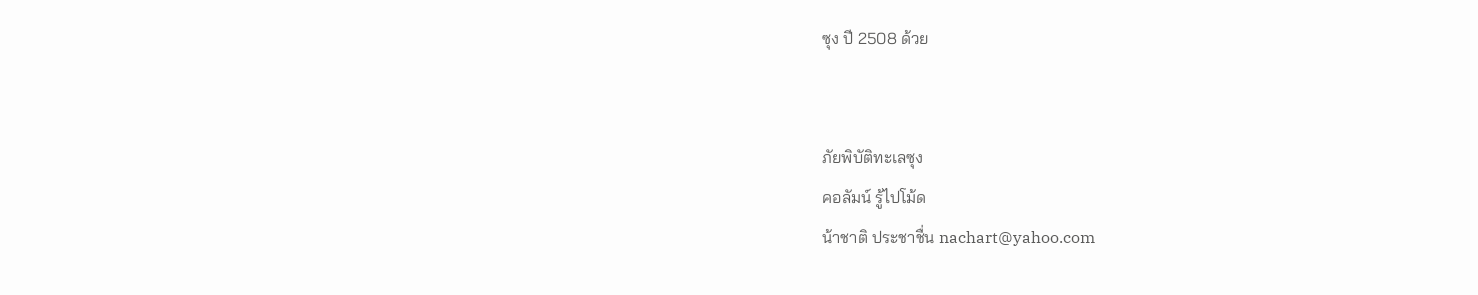ซุง ปี 2508 ด้วย


ภัยพิบัติทะเลซุง
คอลัมน์ รู้ไปโม้ด
น้าชาติ ประชาชื่น nachart@yahoo.com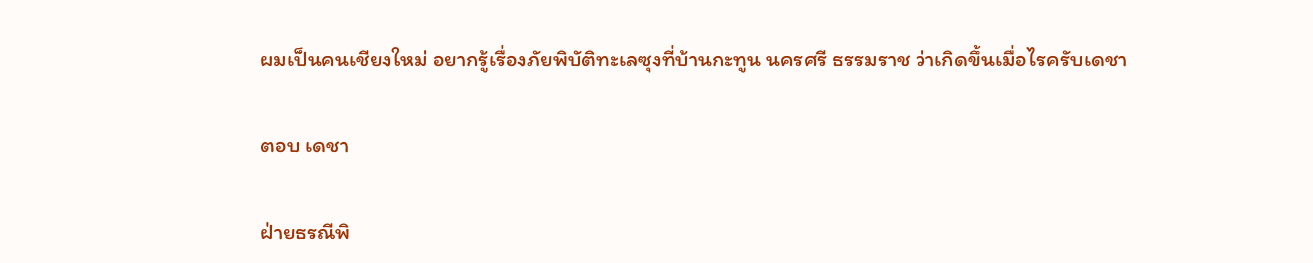ผมเป็นคนเชียงใหม่ อยากรู้เรื่องภัยพิบัติทะเลซุงที่บ้านกะทูน นครศรี ธรรมราช ว่าเกิดขึ้นเมื่อไรครับเดชา

ตอบ เดชา

ฝ่ายธรณีพิ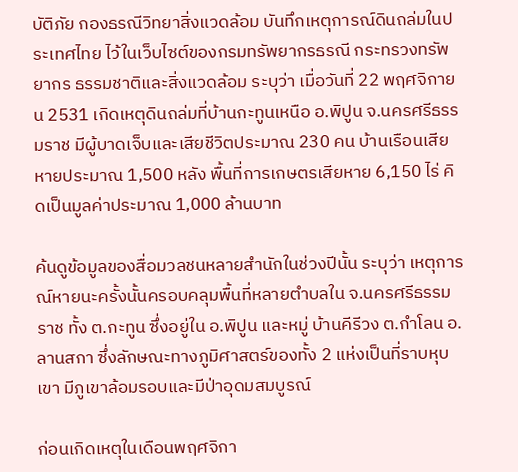บัติภัย กองธรณีวิทยาสิ่งแวดล้อม บันทึกเหตุการณ์ดินถล่มในประเทศไทย ไว้ในเว็บไซต์ของกรมทรัพยากรธรณี กระทรวงทรัพยากร ธรรมชาติและสิ่งแวดล้อม ระบุว่า เมื่อวันที่ 22 พฤศจิกายน 2531 เกิดเหตุดินถล่มที่บ้านกะทูนเหนือ อ.พิปูน จ.นครศรีธรรมราช มีผู้บาดเจ็บและเสียชีวิตประมาณ 230 คน บ้านเรือนเสียหายประมาณ 1,500 หลัง พื้นที่การเกษตรเสียหาย 6,150 ไร่ คิดเป็นมูลค่าประมาณ 1,000 ล้านบาท

ค้นดูข้อมูลของสื่อมวลชนหลายสำนักในช่วงปีนั้น ระบุว่า เหตุการณ์หายนะครั้งนั้นครอบคลุมพื้นที่หลายตำบลใน จ.นครศรีธรรมราช ทั้ง ต.กะทูน ซึ่งอยู่ใน อ.พิปูน และหมู่ บ้านคีรีวง ต.กำโลน อ.ลานสกา ซึ่งลักษณะทางภูมิศาสตร์ของทั้ง 2 แห่งเป็นที่ราบหุบเขา มีภูเขาล้อมรอบและมีป่าอุดมสมบูรณ์

ก่อนเกิดเหตุในเดือนพฤศจิกา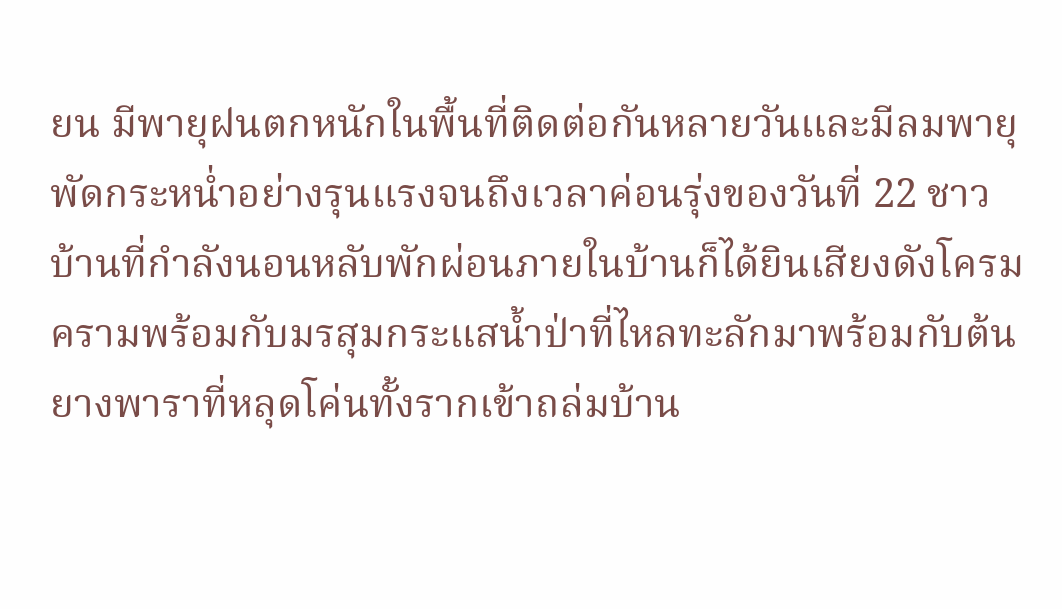ยน มีพายุฝนตกหนักในพื้นที่ติดต่อกันหลายวันและมีลมพายุพัดกระหน่ำอย่างรุนแรงจนถึงเวลาค่อนรุ่งของวันที่ 22 ชาวบ้านที่กำลังนอนหลับพักผ่อนภายในบ้านก็ได้ยินเสียงดังโครมครามพร้อมกับมรสุมกระแสน้ำป่าที่ไหลทะลักมาพร้อมกับต้นยางพาราที่หลุดโค่นทั้งรากเข้าถล่มบ้าน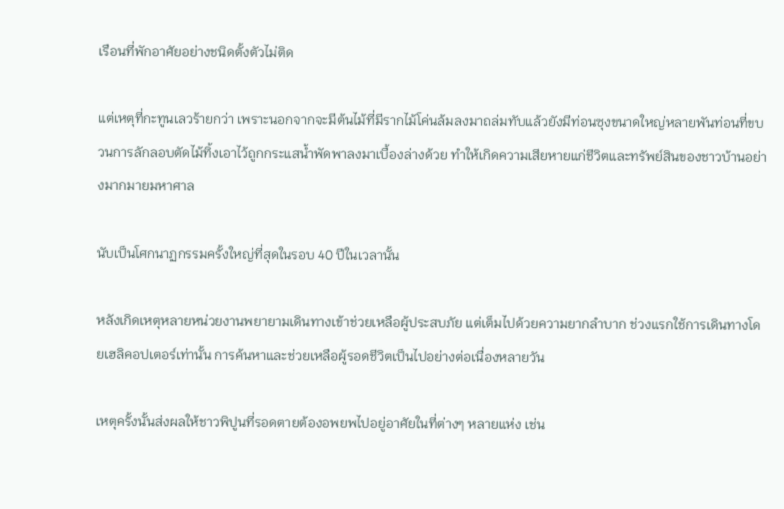เรือนที่พักอาศัยอย่างชนิดตั้งตัวไม่ติด

แต่เหตุที่กะทูนเลวร้ายกว่า เพราะนอกจากจะมีต้นไม้ที่มีรากไม้โค่นล้มลงมาถล่มทับแล้วยังมีท่อนซุงขนาดใหญ่หลายพันท่อนที่ขบวนการลักลอบตัดไม้ทิ้งเอาไว้ถูกกระแสน้ำพัดพาลงมาเบื้องล่างด้วย ทำให้เกิดความเสียหายแก่ชีวิตและทรัพย์สินของชาวบ้านอย่างมากมายมหาศาล

นับเป็นโศกนาฏกรรมครั้งใหญ่ที่สุดในรอบ 40 ปีในเวลานั้น

หลังเกิดเหตุหลายหน่วยงานพยายามเดินทางเข้าช่วยเหลือผู้ประสบภัย แต่เต็มไปด้วยความยากลำบาก ช่วงแรกใช้การเดินทางโดยเฮลิคอปเตอร์เท่านั้น การค้นหาและช่วยเหลือผู้รอดชีวิตเป็นไปอย่างต่อเนื่องหลายวัน

เหตุครั้งนั้นส่งผลให้ชาวพิปูนที่รอดตายต้องอพยพไปอยู่อาศัยในที่ต่างๆ หลายแห่ง เช่น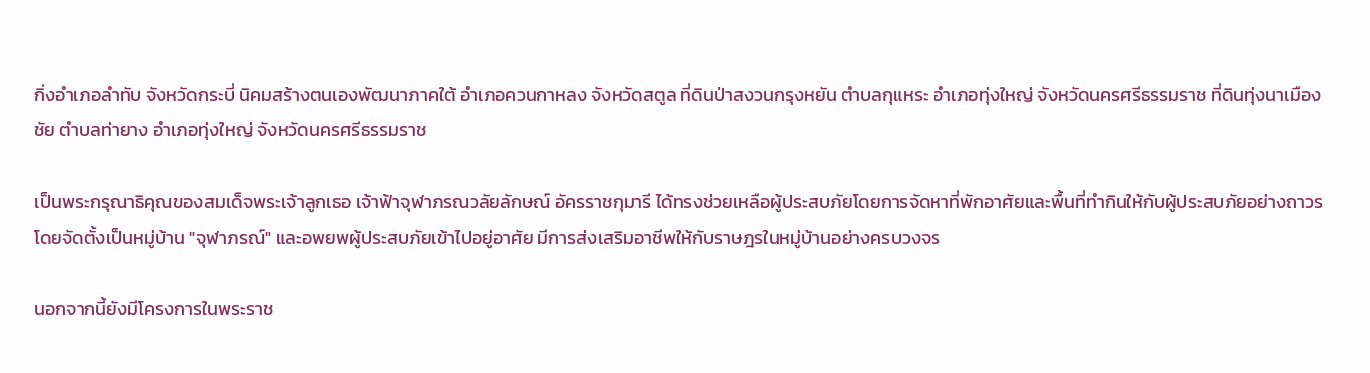กิ่งอำเภอลำทับ จังหวัดกระบี่ นิคมสร้างตนเองพัฒนาภาคใต้ อำเภอควนกาหลง จังหวัดสตูล ที่ดินป่าสงวนกรุงหยัน ตำบลกุแหระ อำเภอทุ่งใหญ่ จังหวัดนครศรีธรรมราช ที่ดินทุ่งนาเมืองชัย ตำบลท่ายาง อำเภอทุ่งใหญ่ จังหวัดนครศรีธรรมราช

เป็นพระกรุณาธิคุณของสมเด็จพระเจ้าลูกเธอ เจ้าฟ้าจุฬาภรณวลัยลักษณ์ อัครราชกุมารี ได้ทรงช่วยเหลือผู้ประสบภัยโดยการจัดหาที่พักอาศัยและพื้นที่ทำกินให้กับผู้ประสบภัยอย่างถาวร โดยจัดตั้งเป็นหมู่บ้าน "จุฬาภรณ์" และอพยพผู้ประสบภัยเข้าไปอยู่อาศัย มีการส่งเสริมอาชีพให้กับราษฎรในหมู่บ้านอย่างครบวงจร

นอกจากนี้ยังมีโครงการในพระราช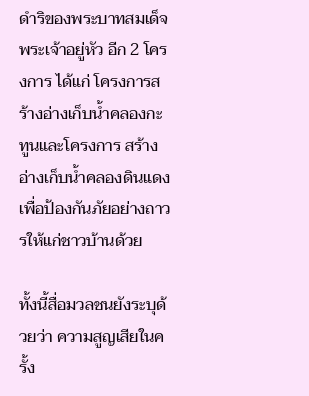ดำริของพระบาทสมเด็จพระเจ้าอยู่หัว อีก 2 โครงการ ได้แก่ โครงการสร้างอ่างเก็บน้ำคลองกะทูนและโครงการ สร้างอ่างเก็บน้ำคลองดินแดง เพื่อป้องกันภัยอย่างถาวรให้แก่ชาวบ้านด้วย

ทั้งนี้สื่อมวลชนยังระบุด้วยว่า ความสูญเสียในครั้ง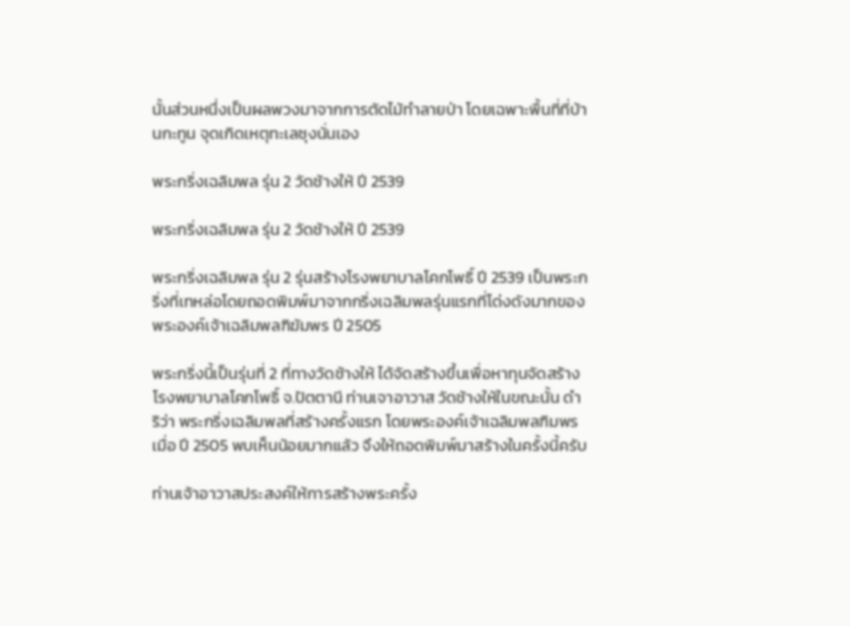นั้นส่วนหนึ่งเป็นผลพวงมาจากการตัดไม้ทำลายป่า โดยเฉพาะพื้นที่ที่บ้านกะทูน จุดเกิดเหตุทะเลซุงนั่นเอง

พระกริ่งเฉลิมพล รุ่น 2 วัดช้างให้ ปี 2539

พระกริ่งเฉลิมพล รุ่น 2 วัดช้างให้ ปี 2539

พระกริ่งเฉลิมพล รุ่น 2 รุ่นสร้างโรงพยาบาลโคกโพธิ์ ปี 2539 เป็นพระกริ่งที่เทหล่อโดยถอดพิมพ์มาจากกริ่งเฉลิมพลรุ่นแรกที่โด่งดังมากของพระองค์เจ้าเฉลิมพลฑิฆัมพร ปี 2505

พระกริ่งนี้เป็นรุ่นที่ 2 ที่ทางวัดช้างให้ ได้จัดสร้างขึ้นเพื่อหาทุนจัดสร้างโรงพยาบาลโคกโพธิ์ จ.ปัตตานี ท่านเจาอาวาส วัดช้างให้ในขณะนั้น ดำริว่า พระกริ่งเฉลิมพลที่สร้างครั้งแรก โดยพระองค์เจ้าเฉลิมพลฑิมพร เมื่อ ปี 2505 พบเห็นน้อยมากแล้ว จึงให้ถอดพิมพ์มาสร้างในครั้งนี้ครับ

ท่านเจ้าอาวาสประสงค์ให้การสร้างพระครั้ง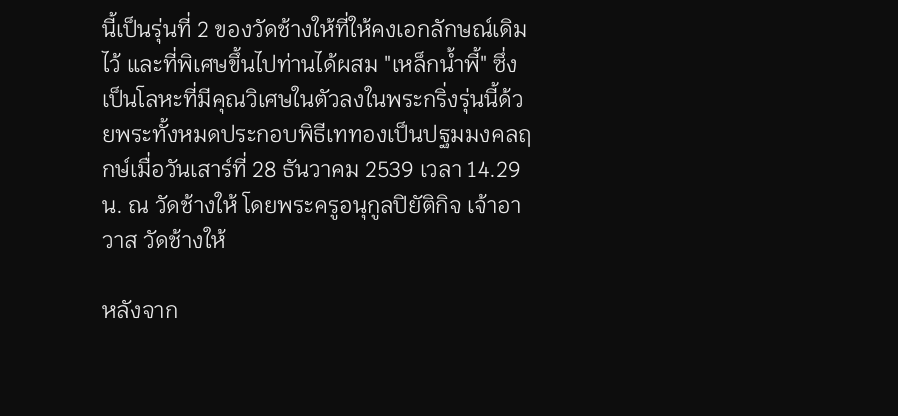นี้เป็นรุ่นที่ 2 ของวัดช้างให้ที่ให้คงเอกลักษณ์เดิมไว้ และที่พิเศษขึ้นไปท่านได้ผสม "เหล็กน้ำพี้" ซึ่งเป็นโลหะที่มีคุณวิเศษในตัวลงในพระกริ่งรุ่นนี้ด้วยพระทั้งหมดประกอบพิธีเททองเป็นปฐมมงคลฤกษ์เมื่อวันเสาร์ที่ 28 ธันวาคม 2539 เวลา 14.29 น. ณ วัดช้างให้ โดยพระครูอนุกูลปิยัติกิจ เจ้าอาวาส วัดช้างให้

หลังจาก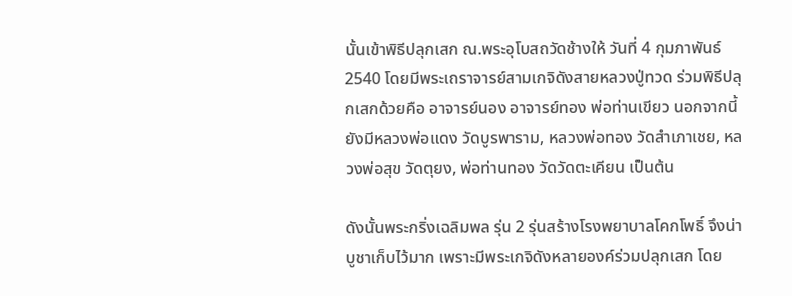นั้นเข้าพิธีปลุกเสก ณ.พระอุโบสถวัดช้างให้ วันที่ 4 กุมภาพันธ์ 2540 โดยมีพระเถราจารย์สามเกจิดังสายหลวงปู่ทวด ร่วมพิธีปลุกเสกด้วยคือ อาจารย์นอง อาจารย์ทอง พ่อท่านเขียว นอกจากนี้ยังมีหลวงพ่อแดง วัดบูรพาราม, หลวงพ่อทอง วัดสำเภาเชย, หลวงพ่อสุข วัดตุยง, พ่อท่านทอง วัดวัดตะเคียน เป็นต้น

ดังนั้นพระกริ่งเฉลิมพล รุ่น 2 รุ่นสร้างโรงพยาบาลโคกโพธิ์ จึงน่าบูชาเก็บไว้มาก เพราะมีพระเกจิดังหลายองค์ร่วมปลุกเสก โดย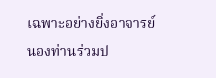เฉพาะอย่างยิ่งอาจารย์นองท่านร่วมป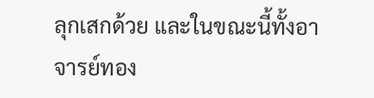ลุกเสกด้วย และในขณะนี้ทั้งอาจารย์ทอง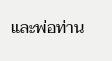และพ่อท่าน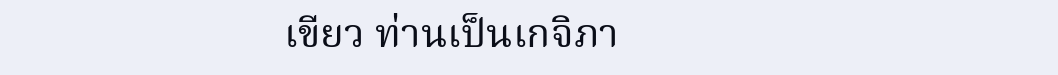เขียว ท่านเป็นเกจิภา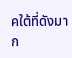คใต้ที่ดังมาก